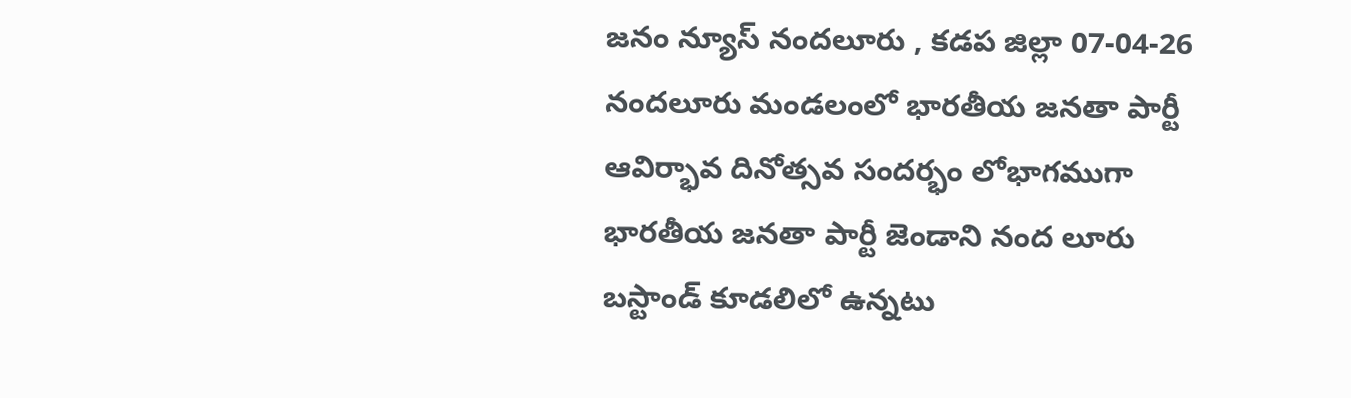జనం న్యూస్ నందలూరు , కడప జిల్లా 07-04-26
నందలూరు మండలంలో భారతీయ జనతా పార్టీ ఆవిర్భావ దినోత్సవ సందర్భం లోభాగముగా భారతీయ జనతా పార్టీ జెండాని నంద లూరు బస్టాండ్ కూడలిలో ఉన్నటు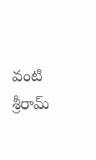వంటి శ్రీరామ్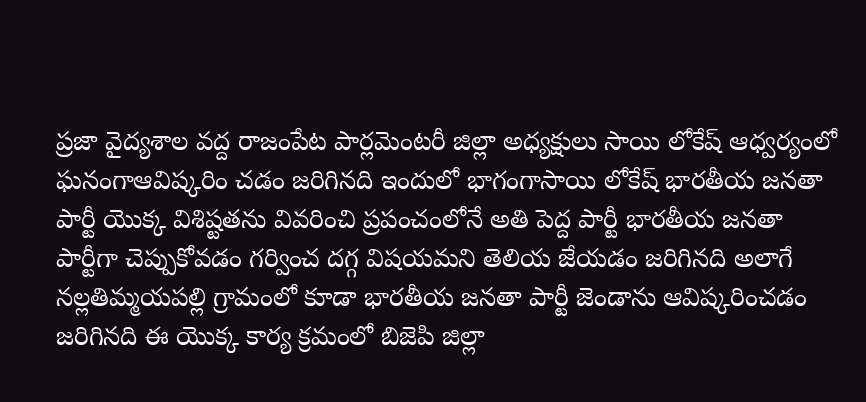ప్రజా వైద్యశాల వద్ద రాజంపేట పార్లమెంటరీ జిల్లా అధ్యక్షులు సాయి లోకేష్ ఆధ్వర్యంలో ఘనంగాఆవిష్కరిం చడం జరిగినది ఇందులో భాగంగాసాయి లోకేష్ భారతీయ జనతా పార్టీ యొక్క విశిష్టతను వివరించి ప్రపంచంలోనే అతి పెద్ద పార్టీ భారతీయ జనతా పార్టీగా చెప్పుకోవడం గర్వించ దగ్గ విషయమని తెలియ జేయడం జరిగినది అలాగే నల్లతిమ్మయపల్లి గ్రామంలో కూడా భారతీయ జనతా పార్టీ జెండాను ఆవిష్కరించడం జరిగినది ఈ యొక్క కార్య క్రమంలో బిజెపి జిల్లా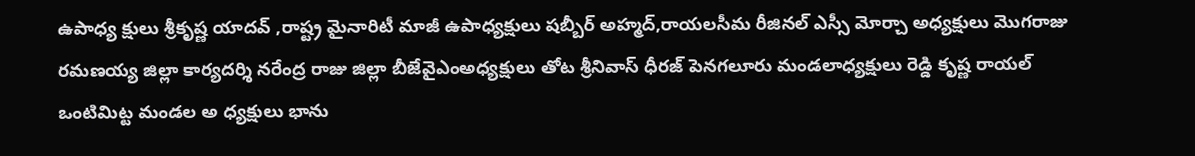ఉపాధ్య క్షులు శ్రీకృష్ణ యాదవ్ ,రాష్ట్ర మైనారిటీ మాజీ ఉపాధ్యక్షులు షబ్బీర్ అహ్మద్,రాయలసీమ రీజినల్ ఎస్సీ మోర్చా అధ్యక్షులు మొగరాజు రమణయ్య జిల్లా కార్యదర్శి నరేంద్ర రాజు జిల్లా బీజేవైఎంఅధ్యక్షులు తోట శ్రీనివాస్ ధీరజ్ పెనగలూరు మండలాధ్యక్షులు రెడ్డి కృష్ణ రాయల్ ఒంటిమిట్ట మండల అ ధ్యక్షులు భాను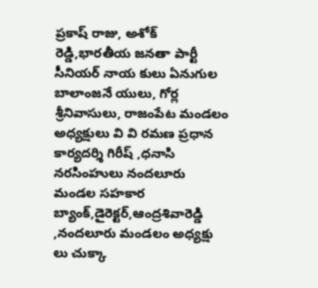ప్రకాష్ రాజు, అశోక్ రెడ్డి,భారతీయ జనతా పార్టీ సీనియర్ నాయ కులు ఏనుగుల బాలాంజనే యులు, గోర్ల శ్రీనివాసులు, రాజంపేట మండలం అధ్యక్షులు వి వి రమణ ప్రధాన కార్యదర్శి గిరీష్ ,ధనాసి నరసింహులు నందలూరు మండల సహకార బ్యాంక్,డైరెక్టర్,ఆంద్రశివారెడ్డి ,నందలూరు మండలం అధ్యక్షు లు చుక్కా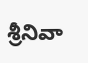శ్రీనివా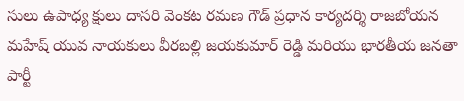సులు ఉపాధ్య క్షులు దాసరి వెంకట రమణ గౌడ్ ప్రధాన కార్యదర్శి రాజబోయన మహేష్ యువ నాయకులు వీరబల్లి జయకుమార్ రెడ్డి మరియు భారతీయ జనతా పార్టీ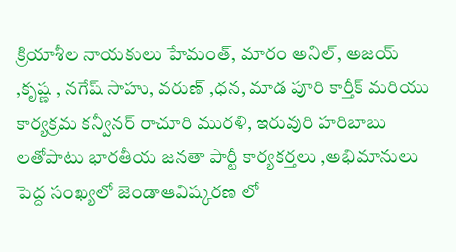క్రియాశీల నాయకులు హేమంత్, మారం అనిల్, అజయ్ ,కృష్ణ , నగేష్ సాహు, వరుణ్ ,ధన, మాడ పూరి కార్తీక్ మరియు కార్యక్రమ కన్వీనర్ రాచూరి మురళి, ఇరువురి హరిబాబు లతోపాటు భారతీయ జనతా పార్టీ కార్యకర్తలు ,అభిమానులు పెద్ద సంఖ్యలో జెండాఆవిష్కరణ లో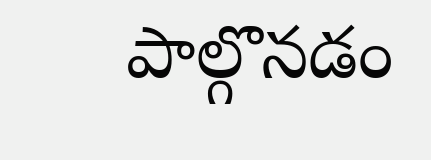పాల్గొనడం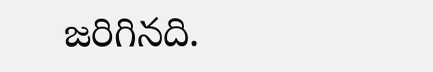జరిగినది.